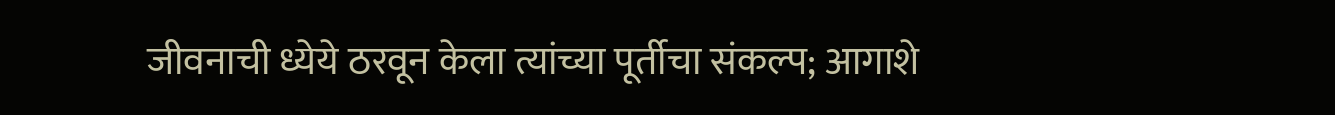जीवनाची ध्येये ठरवून केला त्यांच्या पूर्तीचा संकल्प; आगाशे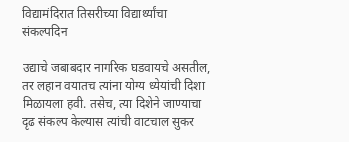विद्यामंदिरात तिसरीच्या विद्यार्थ्यांचा संकल्पदिन

उद्याचे जबाबदार नागरिक घडवायचे असतील, तर लहान वयातच त्यांना योग्य ध्येयांची दिशा मिळायला हवी. तसेच, त्या दिशेने जाण्याचा दृढ संकल्प केल्यास त्यांची वाटचाल सुकर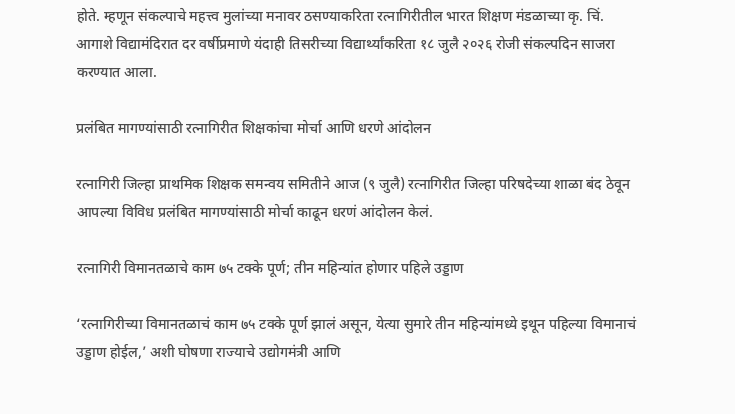होते. म्हणून संकल्पाचे महत्त्व मुलांच्या मनावर ठसण्याकरिता रत्नागिरीतील भारत शिक्षण मंडळाच्या कृ. चिं. आगाशे विद्यामंदिरात दर वर्षीप्रमाणे यंदाही तिसरीच्या विद्यार्थ्यांकरिता १८ जुलै २०२६ रोजी संकल्पदिन साजरा करण्यात आला.

प्रलंबित मागण्यांसाठी रत्नागिरीत शिक्षकांचा मोर्चा आणि धरणे आंदोलन

रत्नागिरी जिल्हा प्राथमिक शिक्षक समन्वय समितीने आज (९ जुलै) रत्नागिरीत जिल्हा परिषदेच्या शाळा बंद ठेवून आपल्या विविध प्रलंबित मागण्यांसाठी मोर्चा काढून धरणं आंदोलन केलं.

रत्नागिरी विमानतळाचे काम ७५ टक्के पूर्ण; तीन महिन्यांत होणार पहिले उड्डाण

‘रत्नागिरीच्या विमानतळाचं काम ७५ टक्के पूर्ण झालं असून, येत्या सुमारे तीन महिन्यांमध्ये इथून पहिल्या विमानाचं उड्डाण होईल,’ अशी घोषणा राज्याचे उद्योगमंत्री आणि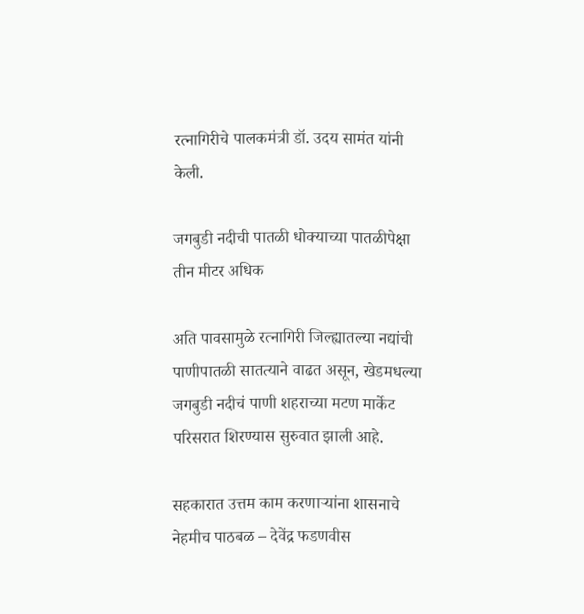रत्नागिरीचे पालकमंत्री डॉ. उदय सामंत यांनी केली.

जगबुडी नदीची पातळी धोक्याच्या पातळीपेक्षा तीन मीटर अधिक

अति पावसामुळे रत्नागिरी जिल्ह्यातल्या नद्यांची पाणीपातळी सातत्याने वाढत असून, खेडमधल्या जगबुडी नदीचं पाणी शहराच्या मटण मार्केट परिसरात शिरण्यास सुरुवात झाली आहे.

सहकारात उत्तम काम करणाऱ्यांना शासनाचे नेहमीच पाठबळ – देवेंद्र फडणवीस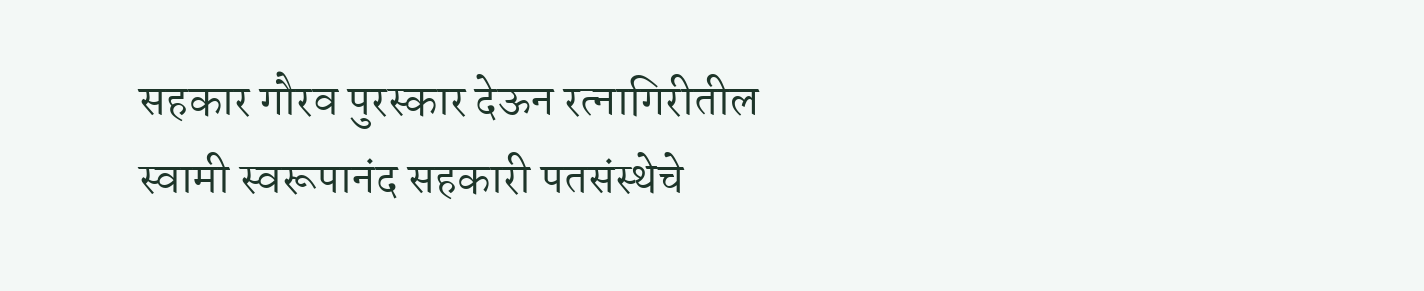सहकार गौरव पुरस्कार देऊन रत्नागिरीतील स्वामी स्वरूपानंद सहकारी पतसंस्थेचे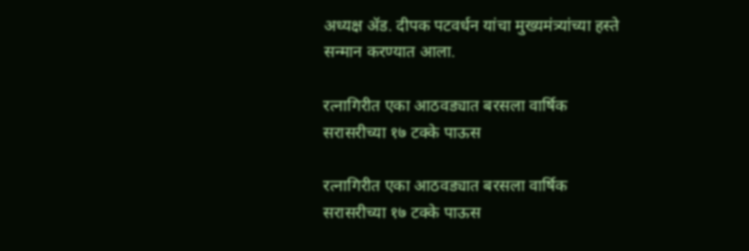अध्यक्ष ॲड. दीपक पटवर्धन यांचा मुख्यमंत्र्यांच्या हस्ते सन्मान करण्यात आला.

रत्नागिरीत एका आठवड्यात बरसला वार्षिक सरासरीच्या १७ टक्के पाऊस

रत्नागिरीत एका आठवड्यात बरसला वार्षिक सरासरीच्या १७ टक्के पाऊस